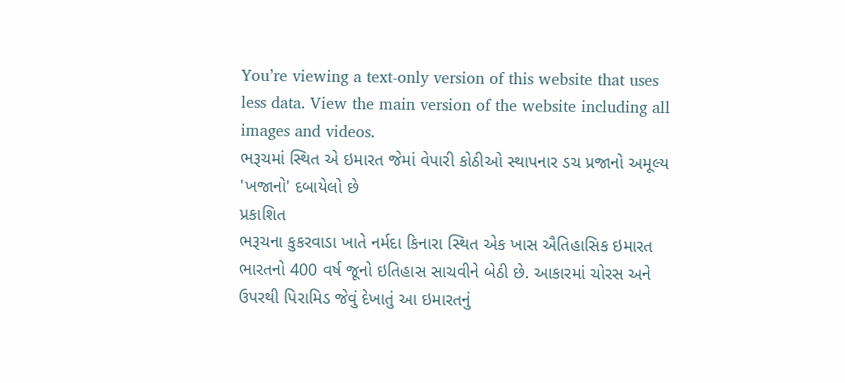You’re viewing a text-only version of this website that uses less data. View the main version of the website including all images and videos.
ભરૂચમાં સ્થિત એ ઇમારત જેમાં વેપારી કોઠીઓ સ્થાપનાર ડચ પ્રજાનો અમૂલ્ય 'ખજાનો' દબાયેલો છે
પ્રકાશિત
ભરૂચના કુકરવાડા ખાતે નર્મદા કિનારા સ્થિત એક ખાસ ઐતિહાસિક ઇમારત ભારતનો 400 વર્ષ જૂનો ઇતિહાસ સાચવીને બેઠી છે. આકારમાં ચોરસ અને ઉપરથી પિરામિડ જેવું દેખાતું આ ઇમારતનું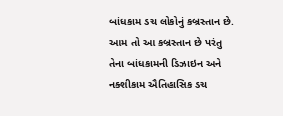બાંધકામ ડચ લોકોનું કબ્રસ્તાન છે.
આમ તો આ કબ્રસ્તાન છે પરંતુ તેના બાંધકામની ડિઝાઇન અને નક્શીકામ ઐતિહાસિક ડચ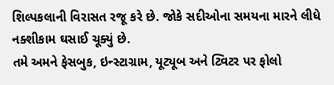શિલ્પકલાની વિરાસત રજૂ કરે છે. જોકે સદીઓના સમયના મારને લીધે નક્શીકામ ઘસાઈ ચૂક્યું છે.
તમે અમને ફેસબુક, ઇન્સ્ટાગ્રામ, યૂટ્યૂબ અને ટ્વિટર પર ફોલો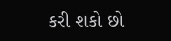કરી શકો છો